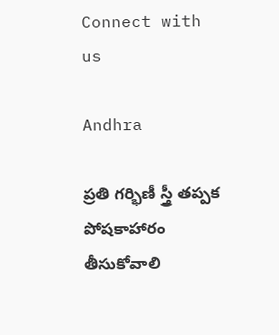Connect with us

Andhra

ప్రతి గర్భిణీ స్త్రీ తప్పక పోషకాహారం తీసుకోవాలి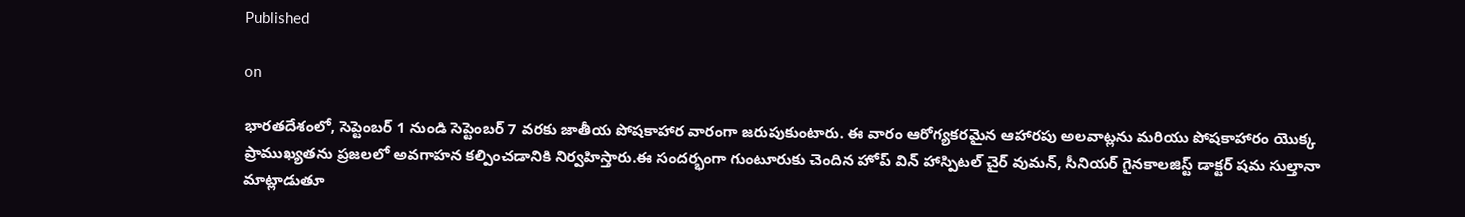Published

on

భారతదేశంలో, సెప్టెంబర్ 1 నుండి సెప్టెంబర్ 7 వరకు జాతీయ పోషకాహార వారంగా జరుపుకుంటారు. ఈ వారం ఆరోగ్యకరమైన ఆహారపు అలవాట్లను మరియు పోషకాహారం యొక్క ప్రాముఖ్యతను ప్రజలలో అవగాహన కల్పించడానికి నిర్వహిస్తారు.ఈ సందర్భంగా గుంటూరుకు చెందిన హోప్ విన్ హాస్పిటల్ చైర్ వుమన్, సీనియర్ గైనకాలజిస్ట్ డాక్టర్ షమ సుల్తానా మాట్లాడుతూ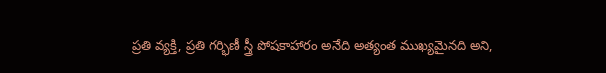ప్రతి వ్యక్తి, ప్రతి గర్భిణీ స్త్రీ పోషకాహారం అనేది అత్యంత ముఖ్యమైనది అని,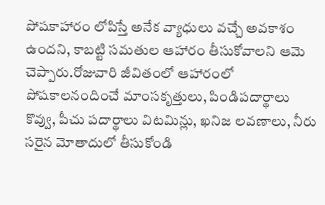పోషకాహారం లోపిస్తే అనేక వ్యాధులు వచ్చే అవకాశం ఉందని, కాబట్టి సమతుల ఆహారం తీసుకోవాలని ఆమె చెప్పారు.రోజువారి జీవితంలో ఆహారంలో పోషకాలనందించే మాంసకృత్తులు, పిండిపదార్థాలు కొవ్వు, పీచు పదార్థాలు విటమిన్లు, ఖనిజ లవణాలు, నీరు సరైన మోతాదులో తీసుకోండి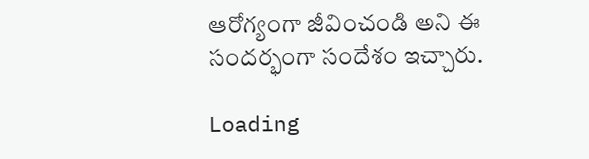ఆరోగ్యంగా జీవించండి అని ఈ సందర్భంగా సందేశం ఇచ్చారు.

Loading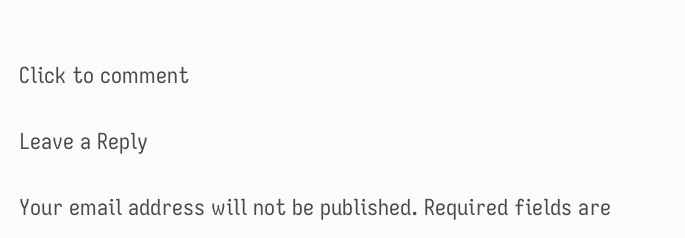Click to comment

Leave a Reply

Your email address will not be published. Required fields are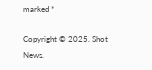marked *

Copyright © 2025. Shot News.